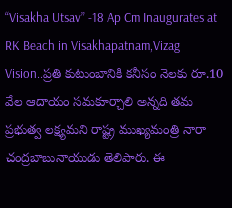“Visakha Utsav” -18 Ap Cm Inaugurates at RK Beach in Visakhapatnam,Vizag Vision..ప్రతి కుటుంబానికి కనీసం నెలకు రూ.10 వేల ఆదాయం సమకూర్చాలి అన్నది తమ ప్రభుత్వ లక్ష్యమని రాష్ట్ర ముఖ్యమంత్రి నారా చంద్రబాబునాయుడు తెలిపారు. ఈ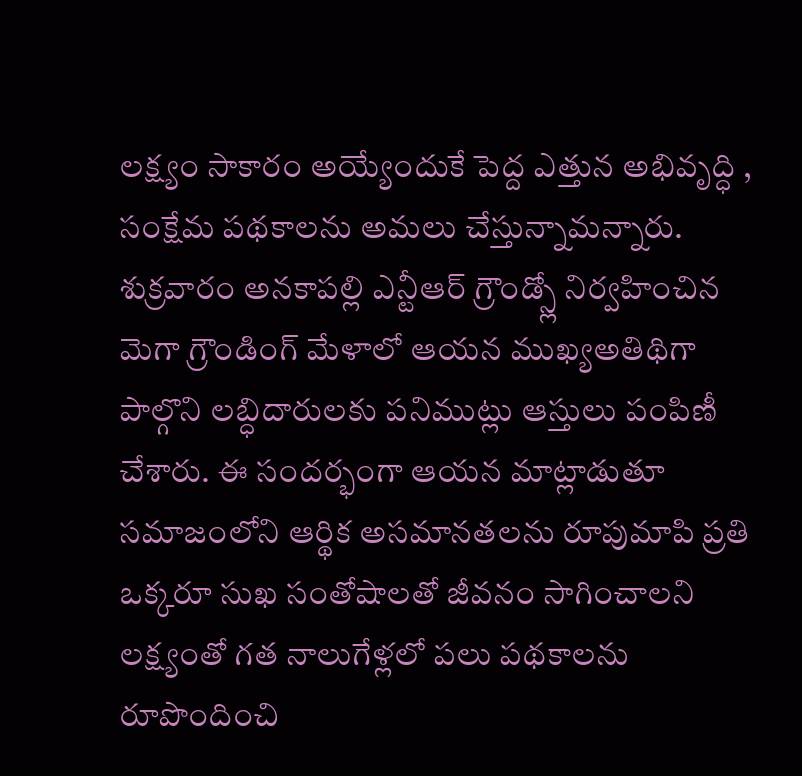లక్ష్యం సాకారం అయ్యేందుకే పెద్ద ఎత్తున అభివృద్ధి , సంక్షేమ పథకాలను అమలు చేస్తున్నామన్నారు. శుక్రవారం అనకాపల్లి ఎన్టీఆర్ గ్రౌండ్స్లో నిర్వహించిన మెగా గ్రౌండింగ్ మేళాలో ఆయన ముఖ్యఅతిథిగా పాల్గొని లబ్ధిదారులకు పనిముట్లు ఆస్తులు పంపిణీ చేశారు. ఈ సందర్భంగా ఆయన మాట్లాడుతూ సమాజంలోని ఆర్థిక అసమానతలను రూపుమాపి ప్రతి ఒక్కరూ సుఖ సంతోషాలతో జీవనం సాగించాలని లక్ష్యంతో గత నాలుగేళ్లలో పలు పథకాలను రూపొందించి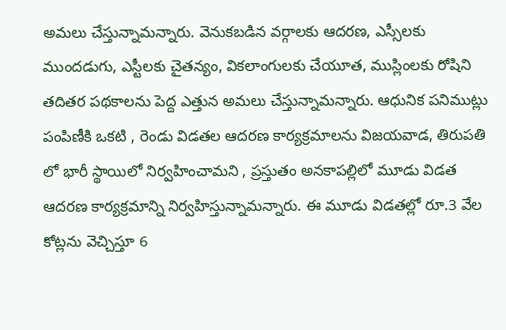అమలు చేస్తున్నామన్నారు. వెనుకబడిన వర్గాలకు ఆదరణ, ఎస్సీలకు ముందడుగు, ఎస్టీలకు చైతన్యం, వికలాంగులకు చేయూత, ముస్లింలకు రోషిని తదితర పథకాలను పెద్ద ఎత్తున అమలు చేస్తున్నామన్నారు. ఆధునిక పనిముట్లు పంపిణీకి ఒకటి , రెండు విడతల ఆదరణ కార్యక్రమాలను విజయవాడ, తిరుపతి లో భారీ స్థాయిలో నిర్వహించామని , ప్రస్తుతం అనకాపల్లిలో మూడు విడత ఆదరణ కార్యక్రమాన్ని నిర్వహిస్తున్నామన్నారు. ఈ మూడు విడతల్లో రూ.3 వేల కోట్లను వెచ్చిస్తూ 6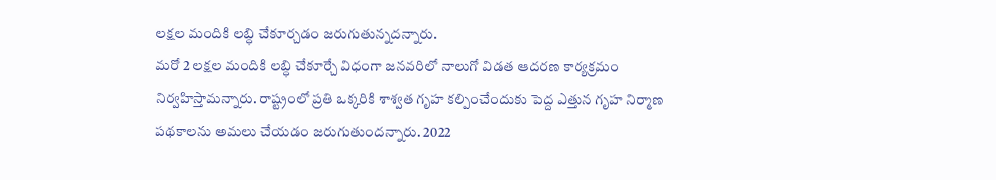లక్షల మందికి లబ్ధి చేకూర్చడం జరుగుతున్నదన్నారు.
మరో 2 లక్షల మందికి లబ్ధి చేకూర్చే విధంగా జనవరిలో నాలుగో విడత ఆదరణ కార్యక్రమం నిర్వహిస్తామన్నారు. రాష్ట్రంలో ప్రతి ఒక్కరికి శాశ్వత గృహ కల్పించేందుకు పెద్ద ఎత్తున గృహ నిర్మాణ పథకాలను అమలు చేయడం జరుగుతుందన్నారు. 2022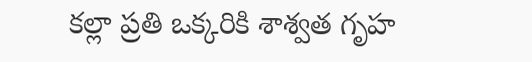కల్లా ప్రతి ఒక్కరికి శాశ్వత గృహ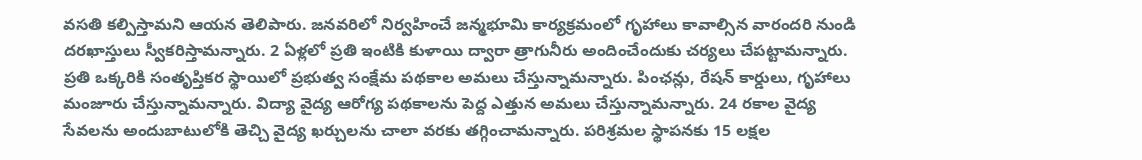వసతి కల్పిస్తామని ఆయన తెలిపారు. జనవరిలో నిర్వహించే జన్మభూమి కార్యక్రమంలో గృహాలు కావాల్సిన వారందరి నుండి దరఖాస్తులు స్వీకరిస్తామన్నారు. 2 ఏళ్లలో ప్రతి ఇంటికి కుళాయి ద్వారా త్రాగునీరు అందించేందుకు చర్యలు చేపట్టామన్నారు. ప్రతి ఒక్కరికి సంతృప్తికర స్థాయిలో ప్రభుత్వ సంక్షేమ పథకాల అమలు చేస్తున్నామన్నారు. పింఛన్లు, రేషన్ కార్డులు, గృహాలు మంజూరు చేస్తున్నామన్నారు. విద్యా వైద్య ఆరోగ్య పథకాలను పెద్ద ఎత్తున అమలు చేస్తున్నామన్నారు. 24 రకాల వైద్య సేవలను అందుబాటులోకి తెచ్చి వైద్య ఖర్చులను చాలా వరకు తగ్గించామన్నారు. పరిశ్రమల స్థాపనకు 15 లక్షల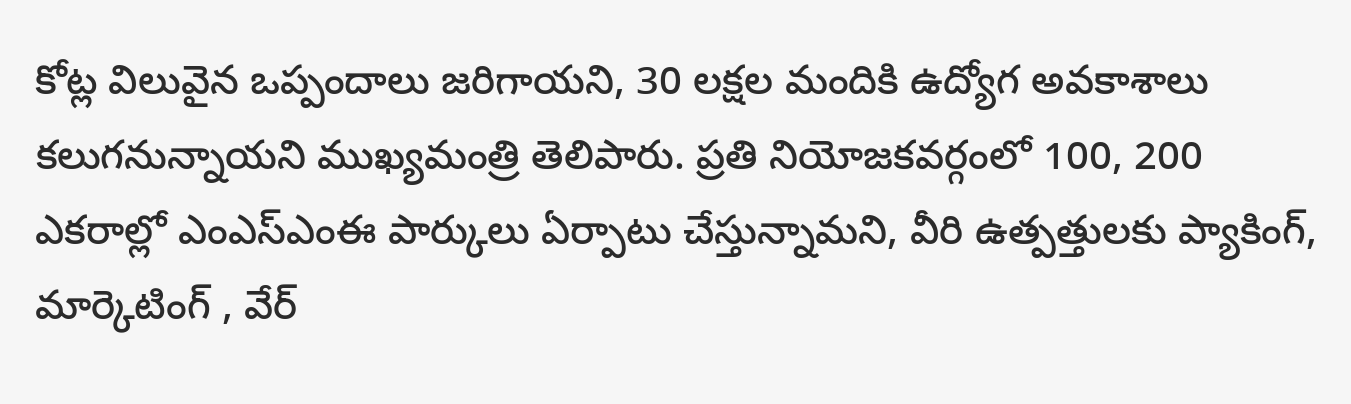కోట్ల విలువైన ఒప్పందాలు జరిగాయని, 30 లక్షల మందికి ఉద్యోగ అవకాశాలు కలుగనున్నాయని ముఖ్యమంత్రి తెలిపారు. ప్రతి నియోజకవర్గంలో 100, 200 ఎకరాల్లో ఎంఎస్ఎంఈ పార్కులు ఏర్పాటు చేస్తున్నామని, వీరి ఉత్పత్తులకు ప్యాకింగ్, మార్కెటింగ్ , వేర్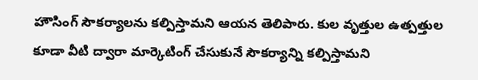హౌసింగ్ సౌకర్యాలను కల్పిస్తామని ఆయన తెలిపారు. కుల వృత్తుల ఉత్పత్తుల కూడా వీటి ద్వారా మార్కెటింగ్ చేసుకునే సౌకర్యాన్ని కల్పిస్తామని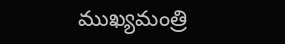ముఖ్యమంత్రి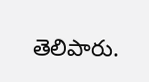తెలిపారు.